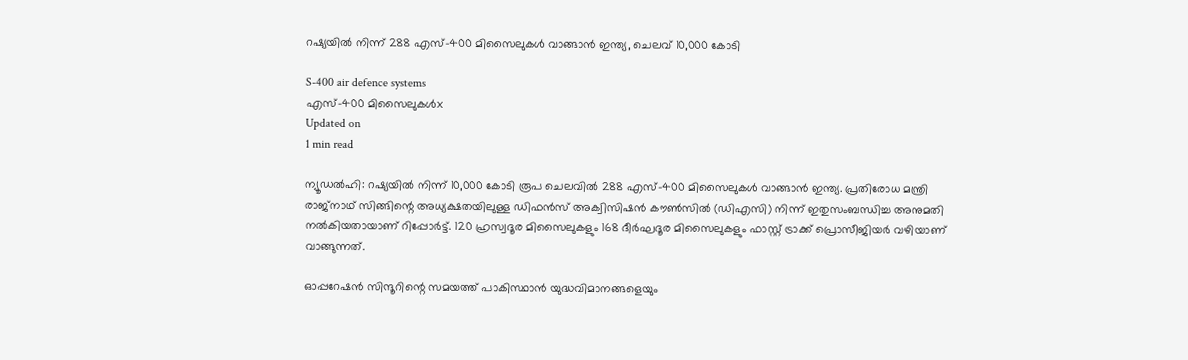റഷ്യയില്‍ നിന്ന് 288 എസ്-400 മിസൈലുകള്‍ വാങ്ങാന്‍ ഇന്ത്യ, ചെലവ് 10,000 കോടി

S-400 air defence systems
എസ്-400 മിസൈലുകള്‍x
Updated on
1 min read

ന്യൂഡല്‍ഹി: റഷ്യയില്‍ നിന്ന് 10,000 കോടി രൂപ ചെലവില്‍ 288 എസ്-400 മിസൈലുകള്‍ വാങ്ങാന്‍ ഇന്ത്യ. പ്രതിരോധ മന്ത്രി രാജ്നാഥ് സിങ്ങിന്റെ അധ്യക്ഷതയിലുള്ള ഡിഫന്‍സ് അക്വിസിഷന്‍ കൗണ്‍സില്‍ (ഡിഎസി) നിന്ന് ഇതുസംബന്ധിച്ച അനുമതി നല്‍കിയതായാണ് റിപ്പോര്‍ട്ട്. 120 ഹ്രസ്വദൂര മിസൈലുകളും 168 ദീര്‍ഘദൂര മിസൈലുകളും ഫാസ്റ്റ് ട്രാക്ക് പ്രൊസീജിയര്‍ വഴിയാണ് വാങ്ങുന്നത്.

ഓപ്പറേഷന്‍ സിന്ദൂറിന്റെ സമയത്ത് പാകിസ്ഥാന്‍ യുദ്ധവിമാനങ്ങളെയും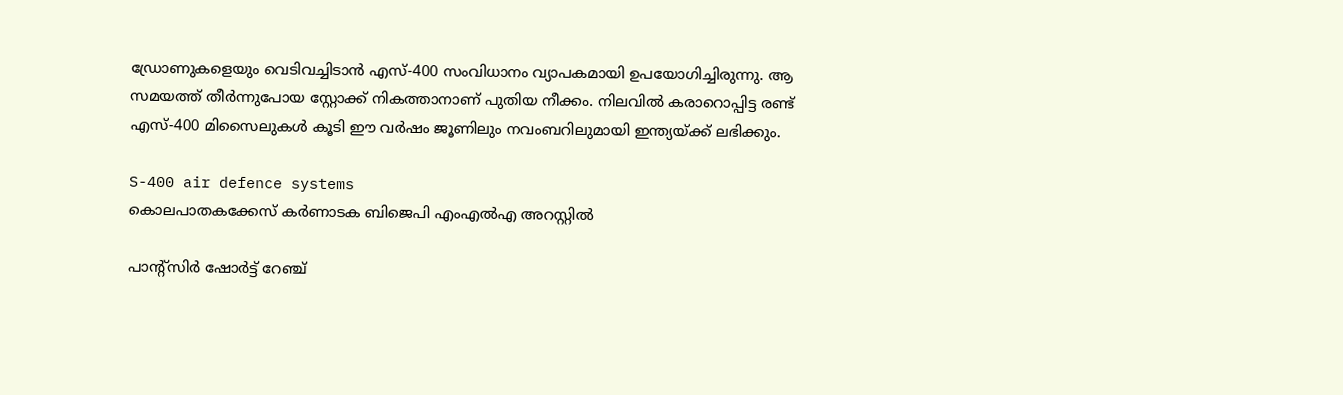ഡ്രോണുകളെയും വെടിവച്ചിടാന്‍ എസ്-400 സംവിധാനം വ്യാപകമായി ഉപയോഗിച്ചിരുന്നു. ആ സമയത്ത് തീര്‍ന്നുപോയ സ്റ്റോക്ക് നികത്താനാണ് പുതിയ നീക്കം. നിലവില്‍ കരാറൊപ്പിട്ട രണ്ട് എസ്-400 മിസൈലുകള്‍ കൂടി ഈ വര്‍ഷം ജൂണിലും നവംബറിലുമായി ഇന്ത്യയ്ക്ക് ലഭിക്കും.

S-400 air defence systems
കൊലപാതകക്കേസ് കര്‍ണാടക ബിജെപി എംഎല്‍എ അറസ്റ്റില്‍

പാന്റ്‌സിര്‍ ഷോര്‍ട്ട് റേഞ്ച്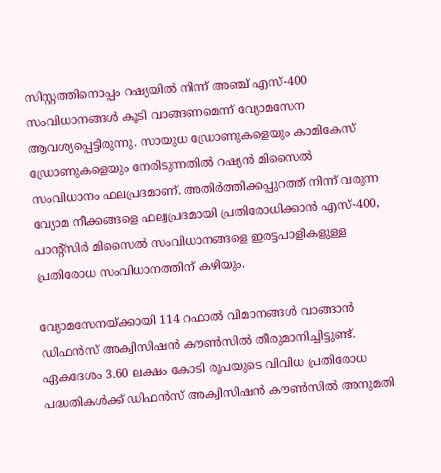സിസ്റ്റത്തിനൊപ്പം റഷ്യയില്‍ നിന്ന് അഞ്ച് എസ്-400 സംവിധാനങ്ങള്‍ കൂടി വാങ്ങണമെന്ന് വ്യോമസേന ആവശ്യപ്പെട്ടിരുന്നു. സായുധ ഡ്രോണുകളെയും കാമികേസ് ഡ്രോണുകളെയും നേരിടുന്നതില്‍ റഷ്യന്‍ മിസൈല്‍ സംവിധാനം ഫലപ്രദമാണ്. അതിര്‍ത്തിക്കപ്പുറത്ത് നിന്ന് വരുന്ന വ്യോമ നീക്കങ്ങളെ ഫല്വപ്രദമായി പ്രതിരോധിക്കാന്‍ എസ്-400, പാന്റ്‌സിര്‍ മിസൈല്‍ സംവിധാനങ്ങളെ ഇരട്ടപാളികളുള്ള പ്രതിരോധ സംവിധാനത്തിന് കഴിയും.

വ്യോമസേനയ്ക്കായി 114 റഫാല്‍ വിമാനങ്ങള്‍ വാങ്ങാന്‍ ഡിഫന്‍സ് അക്വിസിഷന്‍ കൗണ്‍സില്‍ തീരുമാനിച്ചിട്ടുണ്ട്. ഏകദേശം 3.60 ലക്ഷം കോടി രൂപയുടെ വിവിധ പ്രതിരോധ പദ്ധതികള്‍ക്ക് ഡിഫന്‍സ് അക്വിസിഷന്‍ കൗണ്‍സില്‍ അനുമതി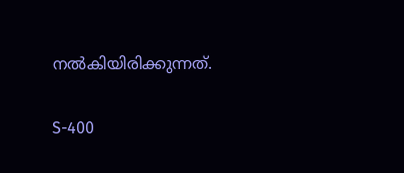നല്‍കിയിരിക്കുന്നത്.

S-400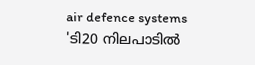air defence systems
'ടി20 നിലപാടില്‍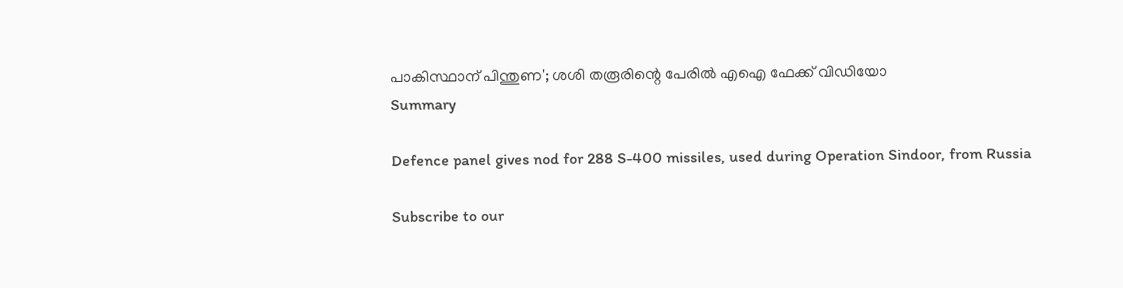പാകിസ്ഥാന് പിന്തുണ'; ശശി തരൂരിന്റെ പേരില്‍ എഐ ഫേക്ക് വിഡിയോ
Summary

Defence panel gives nod for 288 S-400 missiles, used during Operation Sindoor, from Russia

Subscribe to our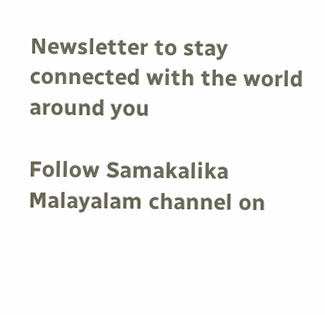Newsletter to stay connected with the world around you

Follow Samakalika Malayalam channel on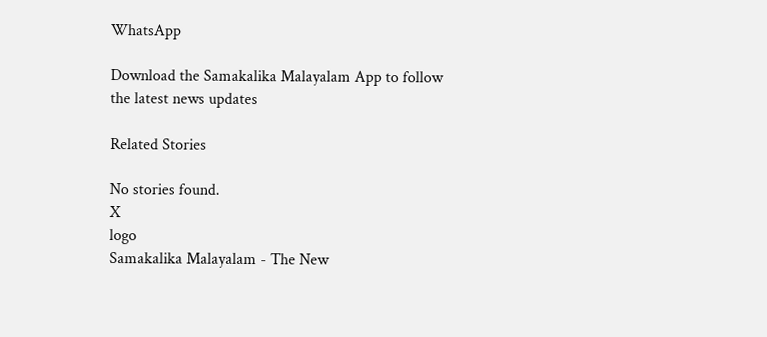WhatsApp

Download the Samakalika Malayalam App to follow the latest news updates

Related Stories

No stories found.
X
logo
Samakalika Malayalam - The New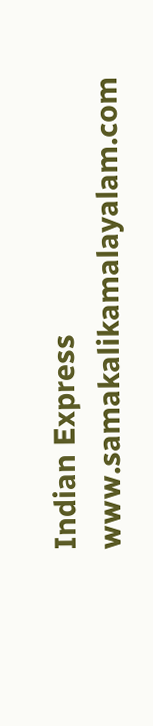Indian Express
www.samakalikamalayalam.com